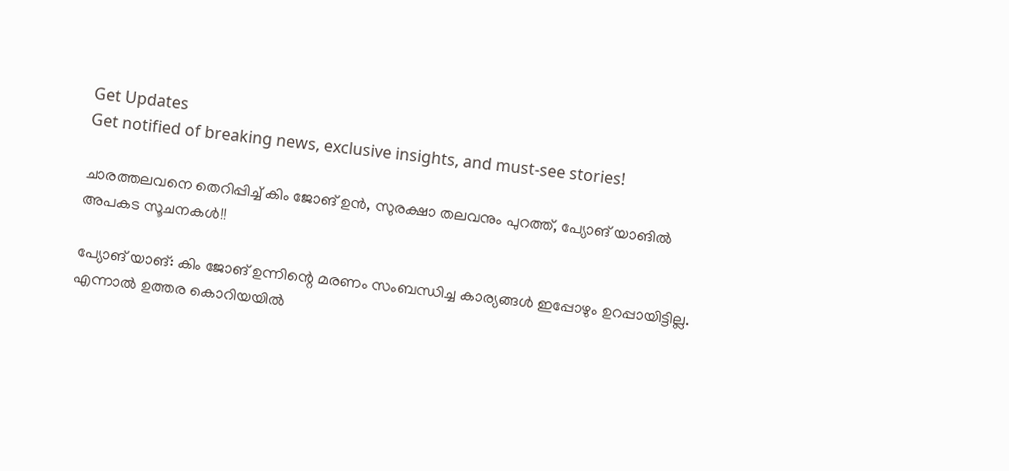Get Updates
Get notified of breaking news, exclusive insights, and must-see stories!

ചാരത്തലവനെ തെറിപ്പിച്ച് കിം ജോങ് ഉന്‍, സുരക്ഷാ തലവനും പുറത്ത്, പ്യോങ് യാങില്‍ അപകട സൂചനകള്‍!!

പ്യോങ് യാങ്: കിം ജോങ് ഉന്നിന്റെ മരണം സംബന്ധിച്ച കാര്യങ്ങള്‍ ഇപ്പോഴും ഉറപ്പായിട്ടില്ല. എന്നാല്‍ ഉത്തര കൊറിയയില്‍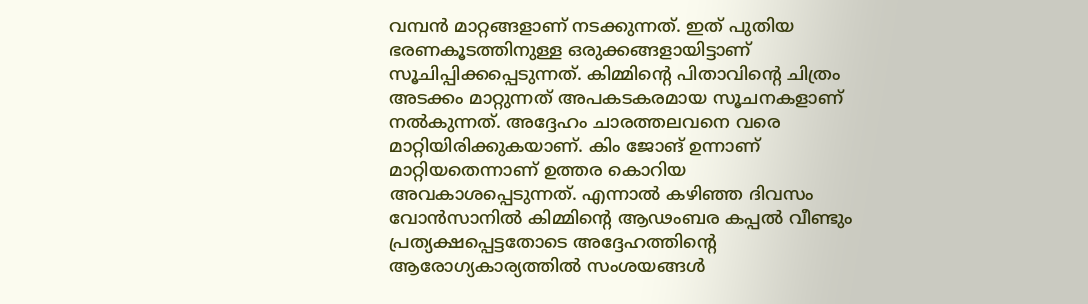വമ്പന്‍ മാറ്റങ്ങളാണ് നടക്കുന്നത്. ഇത് പുതിയ ഭരണകൂടത്തിനുള്ള ഒരുക്കങ്ങളായിട്ടാണ് സൂചിപ്പിക്കപ്പെടുന്നത്. കിമ്മിന്റെ പിതാവിന്റെ ചിത്രം അടക്കം മാറ്റുന്നത് അപകടകരമായ സൂചനകളാണ് നല്‍കുന്നത്. അദ്ദേഹം ചാരത്തലവനെ വരെ മാറ്റിയിരിക്കുകയാണ്. കിം ജോങ് ഉന്നാണ് മാറ്റിയതെന്നാണ് ഉത്തര കൊറിയ അവകാശപ്പെടുന്നത്. എന്നാല്‍ കഴിഞ്ഞ ദിവസം വോന്‍സാനില്‍ കിമ്മിന്റെ ആഢംബര കപ്പല്‍ വീണ്ടും പ്രത്യക്ഷപ്പെട്ടതോടെ അദ്ദേഹത്തിന്റെ ആരോഗ്യകാര്യത്തില്‍ സംശയങ്ങള്‍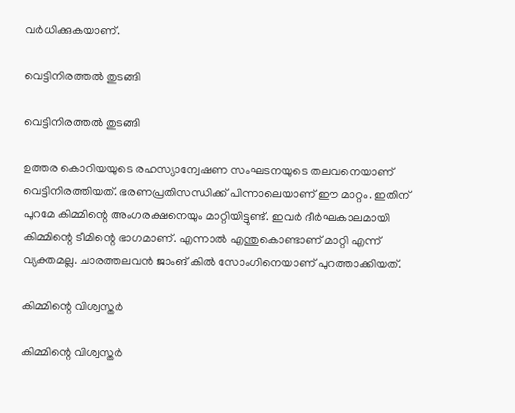വര്‍ധിക്കുകയാണ്.

വെട്ടിനിരത്തല്‍ തുടങ്ങി

വെട്ടിനിരത്തല്‍ തുടങ്ങി

ഉത്തര കൊറിയയുടെ രഹസ്യാന്വേഷണ സംഘടനയുടെ തലവനെയാണ് വെട്ടിനിരത്തിയത്. ഭരണപ്രതിസന്ധിക്ക് പിന്നാലെയാണ് ഈ മാറ്റം. ഇതിന് പുറമേ കിമ്മിന്റെ അംഗരക്ഷനെയും മാറ്റിയിട്ടുണ്ട്. ഇവര്‍ ദീര്‍ഘകാലമായി കിമ്മിന്റെ ടീമിന്റെ ഭാഗമാണ്. എന്നാല്‍ എന്തുകൊണ്ടാണ് മാറ്റി എന്ന് വ്യക്തമല്ല. ചാരത്തലവന്‍ ജാംങ് കില്‍ സോംഗിനെയാണ് പുറത്താക്കിയത്.

കിമ്മിന്റെ വിശ്വസ്തര്‍

കിമ്മിന്റെ വിശ്വസ്തര്‍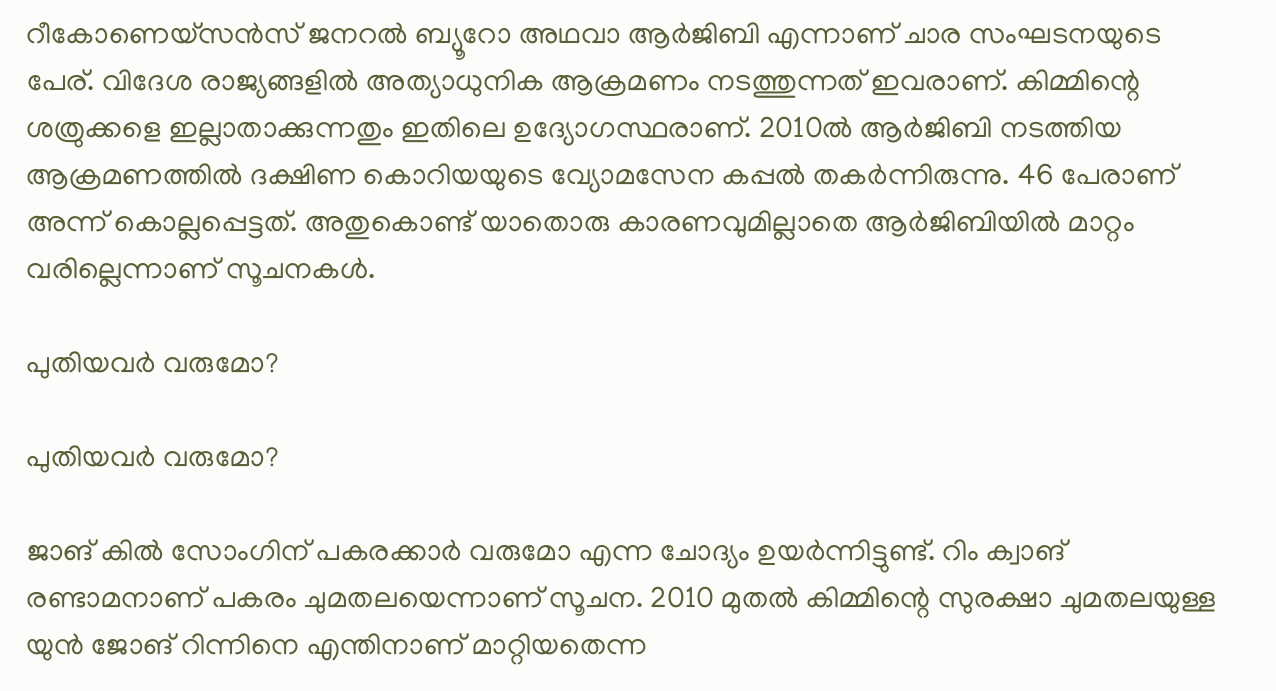റീകോണെയ്‌സന്‍സ് ജനറല്‍ ബ്യൂറോ അഥവാ ആര്‍ജിബി എന്നാണ് ചാര സംഘടനയുടെ പേര്. വിദേശ രാജ്യങ്ങളില്‍ അത്യാധുനിക ആക്രമണം നടത്തുന്നത് ഇവരാണ്. കിമ്മിന്റെ ശത്രുക്കളെ ഇല്ലാതാക്കുന്നതും ഇതിലെ ഉദ്യോഗസ്ഥരാണ്. 2010ല്‍ ആര്‍ജിബി നടത്തിയ ആക്രമണത്തില്‍ ദക്ഷിണ കൊറിയയുടെ വ്യോമസേന കപ്പല്‍ തകര്‍ന്നിരുന്നു. 46 പേരാണ് അന്ന് കൊല്ലപ്പെട്ടത്. അതുകൊണ്ട് യാതൊരു കാരണവുമില്ലാതെ ആര്‍ജിബിയില്‍ മാറ്റം വരില്ലെന്നാണ് സൂചനകള്‍.

പുതിയവര്‍ വരുമോ?

പുതിയവര്‍ വരുമോ?

ജാങ് കില്‍ സോംഗിന് പകരക്കാര്‍ വരുമോ എന്ന ചോദ്യം ഉയര്‍ന്നിട്ടുണ്ട്. റിം ക്വാങ് രണ്ടാമനാണ് പകരം ചുമതലയെന്നാണ് സൂചന. 2010 മുതല്‍ കിമ്മിന്റെ സുരക്ഷാ ചുമതലയുള്ള യുന്‍ ജോങ് റിന്നിനെ എന്തിനാണ് മാറ്റിയതെന്ന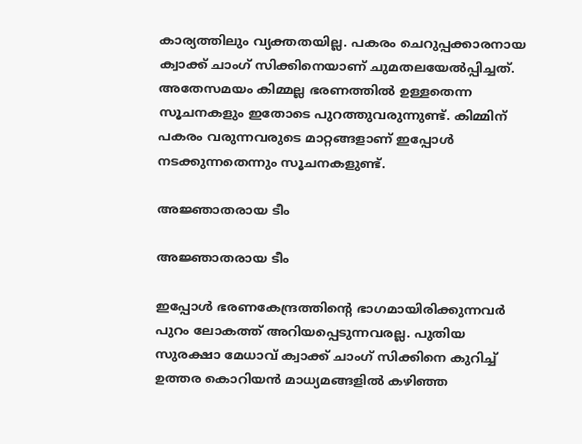കാര്യത്തിലും വ്യക്തതയില്ല. പകരം ചെറുപ്പക്കാരനായ ക്വാക്ക് ചാംഗ് സിക്കിനെയാണ് ചുമതലയേല്‍പ്പിച്ചത്. അതേസമയം കിമ്മല്ല ഭരണത്തില്‍ ഉള്ളതെന്ന സൂചനകളും ഇതോടെ പുറത്തുവരുന്നുണ്ട്. കിമ്മിന് പകരം വരുന്നവരുടെ മാറ്റങ്ങളാണ് ഇപ്പോള്‍ നടക്കുന്നതെന്നും സൂചനകളുണ്ട്.

അജ്ഞാതരായ ടീം

അജ്ഞാതരായ ടീം

ഇപ്പോള്‍ ഭരണകേന്ദ്രത്തിന്റെ ഭാഗമായിരിക്കുന്നവര്‍ പുറം ലോകത്ത് അറിയപ്പെടുന്നവരല്ല. പുതിയ സുരക്ഷാ മേധാവ് ക്വാക്ക് ചാംഗ് സിക്കിനെ കുറിച്ച് ഉത്തര കൊറിയന്‍ മാധ്യമങ്ങളില്‍ കഴിഞ്ഞ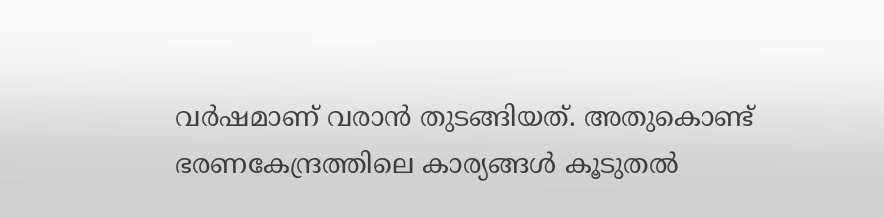വര്‍ഷമാണ് വരാന്‍ തുടങ്ങിയത്. അതുകൊണ്ട് ഭരണകേന്ദ്രത്തിലെ കാര്യങ്ങള്‍ കൂടുതല്‍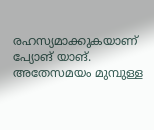രഹസ്യമാക്കുകയാണ് പ്യോങ് യാങ്. അതേസമയം മുമ്പുള്ള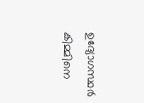ഉദ്യോഗസ്ഥര്‍ കിമ്മിനെ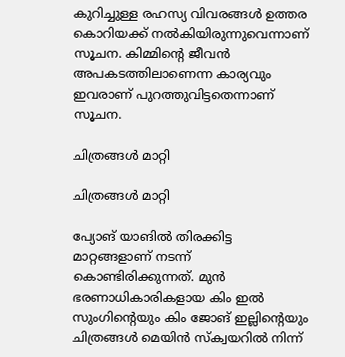കുറിച്ചുള്ള രഹസ്യ വിവരങ്ങള്‍ ഉത്തര കൊറിയക്ക് നല്‍കിയിരുന്നുവെന്നാണ് സൂചന. കിമ്മിന്റെ ജീവന്‍ അപകടത്തിലാണെന്ന കാര്യവും ഇവരാണ് പുറത്തുവിട്ടതെന്നാണ് സൂചന.

ചിത്രങ്ങള്‍ മാറ്റി

ചിത്രങ്ങള്‍ മാറ്റി

പ്യോങ് യാങില്‍ തിരക്കിട്ട മാറ്റങ്ങളാണ് നടന്ന് കൊണ്ടിരിക്കുന്നത്. മുന്‍ ഭരണാധികാരികളായ കിം ഇല്‍ സുംഗിന്റെയും കിം ജോങ് ഇല്ലിന്റെയും ചിത്രങ്ങള്‍ മെയിന്‍ സ്‌ക്വയറില്‍ നിന്ന്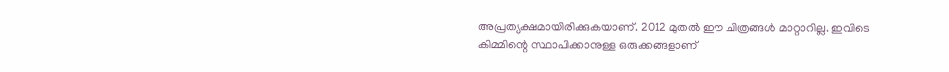അപ്രത്യക്ഷമായിരിക്കുകയാണ്. 2012 മുതല്‍ ഈ ചിത്രങ്ങള്‍ മാറ്റാറില്ല. ഇവിടെ കിമ്മിന്റെ സ്ഥാപിക്കാനുള്ള ഒരുക്കങ്ങളാണ്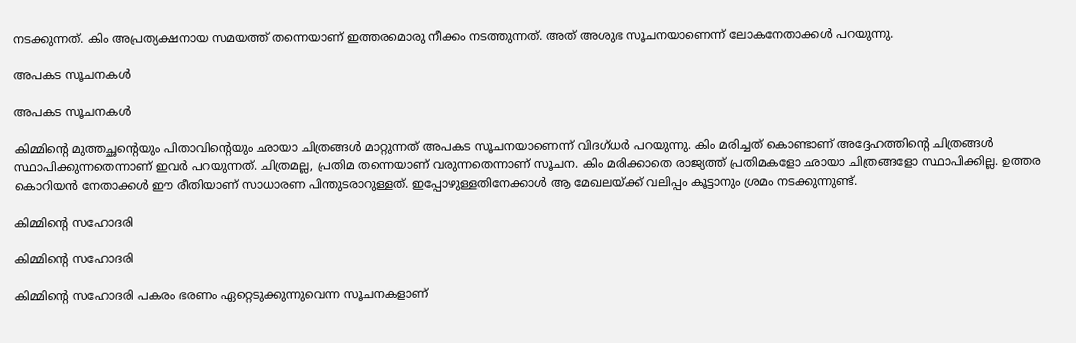നടക്കുന്നത്. കിം അപ്രത്യക്ഷനായ സമയത്ത് തന്നെയാണ് ഇത്തരമൊരു നീക്കം നടത്തുന്നത്. അത് അശുഭ സൂചനയാണെന്ന് ലോകനേതാക്കള്‍ പറയുന്നു.

അപകട സൂചനകള്‍

അപകട സൂചനകള്‍

കിമ്മിന്റെ മുത്തച്ഛന്റെയും പിതാവിന്റെയും ഛായാ ചിത്രങ്ങള്‍ മാറ്റുന്നത് അപകട സൂചനയാണെന്ന് വിദഗ്ധര്‍ പറയുന്നു. കിം മരിച്ചത് കൊണ്ടാണ് അദ്ദേഹത്തിന്റെ ചിത്രങ്ങള്‍ സ്ഥാപിക്കുന്നതെന്നാണ് ഇവര്‍ പറയുന്നത്. ചിത്രമല്ല, പ്രതിമ തന്നെയാണ് വരുന്നതെന്നാണ് സൂചന. കിം മരിക്കാതെ രാജ്യത്ത് പ്രതിമകളോ ഛായാ ചിത്രങ്ങളോ സ്ഥാപിക്കില്ല. ഉത്തര കൊറിയന്‍ നേതാക്കള്‍ ഈ രീതിയാണ് സാധാരണ പിന്തുടരാറുള്ളത്. ഇപ്പോഴുള്ളതിനേക്കാള്‍ ആ മേഖലയ്ക്ക് വലിപ്പം കൂട്ടാനും ശ്രമം നടക്കുന്നുണ്ട്.

കിമ്മിന്റെ സഹോദരി

കിമ്മിന്റെ സഹോദരി

കിമ്മിന്റെ സഹോദരി പകരം ഭരണം ഏറ്റെടുക്കുന്നുവെന്ന സൂചനകളാണ്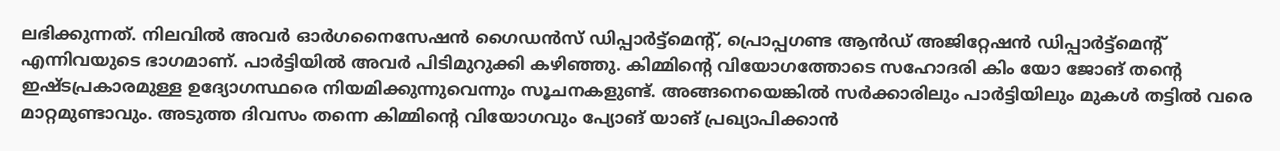ലഭിക്കുന്നത്. നിലവില്‍ അവര്‍ ഓര്‍ഗനൈസേഷന്‍ ഗൈഡന്‍സ് ഡിപ്പാര്‍ട്ട്‌മെന്റ്, പ്രൊപ്പഗണ്ട ആന്‍ഡ് അജിറ്റേഷന്‍ ഡിപ്പാര്‍ട്ട്‌മെന്റ് എന്നിവയുടെ ഭാഗമാണ്. പാര്‍ട്ടിയില്‍ അവര്‍ പിടിമുറുക്കി കഴിഞ്ഞു. കിമ്മിന്റെ വിയോഗത്തോടെ സഹോദരി കിം യോ ജോങ് തന്റെ ഇഷ്ടപ്രകാരമുള്ള ഉദ്യോഗസ്ഥരെ നിയമിക്കുന്നുവെന്നും സൂചനകളുണ്ട്. അങ്ങനെയെങ്കില്‍ സര്‍ക്കാരിലും പാര്‍ട്ടിയിലും മുകള്‍ തട്ടില്‍ വരെ മാറ്റമുണ്ടാവും. അടുത്ത ദിവസം തന്നെ കിമ്മിന്റെ വിയോഗവും പ്യോങ് യാങ് പ്രഖ്യാപിക്കാന്‍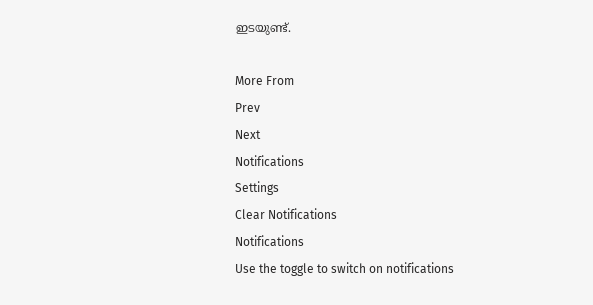ഇടയുണ്ട്.

More From
Prev
Next
Notifications
Settings
Clear Notifications
Notifications
Use the toggle to switch on notifications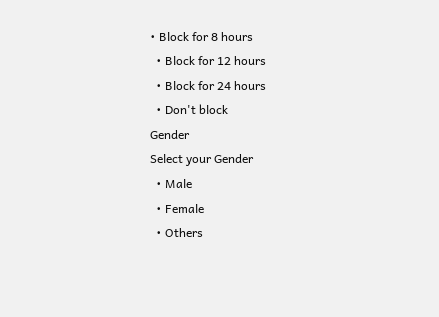• Block for 8 hours
  • Block for 12 hours
  • Block for 24 hours
  • Don't block
Gender
Select your Gender
  • Male
  • Female
  • Others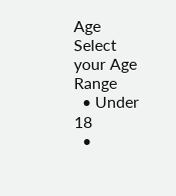Age
Select your Age Range
  • Under 18
  •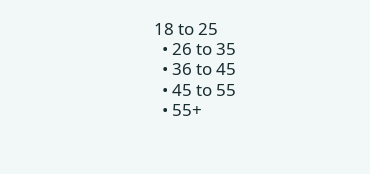18 to 25
  • 26 to 35
  • 36 to 45
  • 45 to 55
  • 55+